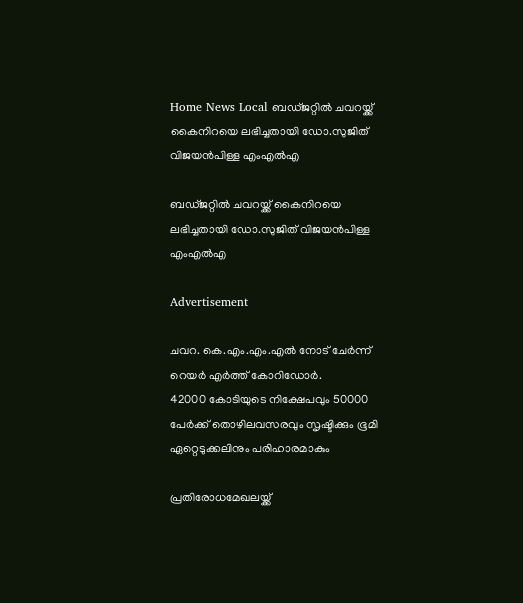Home News Local ബഡ്ജറ്റില്‍ ചവറയ്ക്ക് കൈനിറയെ ലഭിച്ചതായി ഡോ.സുജിത് വിജയന്‍പിള്ള എംഎല്‍എ

ബഡ്ജറ്റില്‍ ചവറയ്ക്ക് കൈനിറയെ ലഭിച്ചതായി ഡോ.സുജിത് വിജയന്‍പിള്ള എംഎല്‍എ

Advertisement

ചവറ. കെ.എം.എം.എല്‍ നോട് ചേര്‍ന്ന് റെയര്‍ എര്‍ത്ത് കോറിഡോര്‍.
42000 കോടിയുടെ നിക്ഷേപവും 50000 പേര്‍ക്ക് തൊഴിലവസരവും സൃഷ്ടിക്കും ഭൂമി ഏറ്റെടുക്കലിനും പരിഹാരമാകും

പ്രതിരോധമേഖലയ്ക്ക്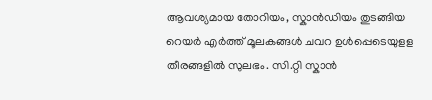ആവശ്യമായ തോറിയം, സ്കാന്‍ഡിയം തുടങ്ങിയ റെയര്‍ എര്‍ത്ത് മൂലകങ്ങള്‍ ചവറ ഉള്‍പ്പെടെയുളള തീരങ്ങളില്‍ സുലഭം. സി.റ്റി സ്കാന്‍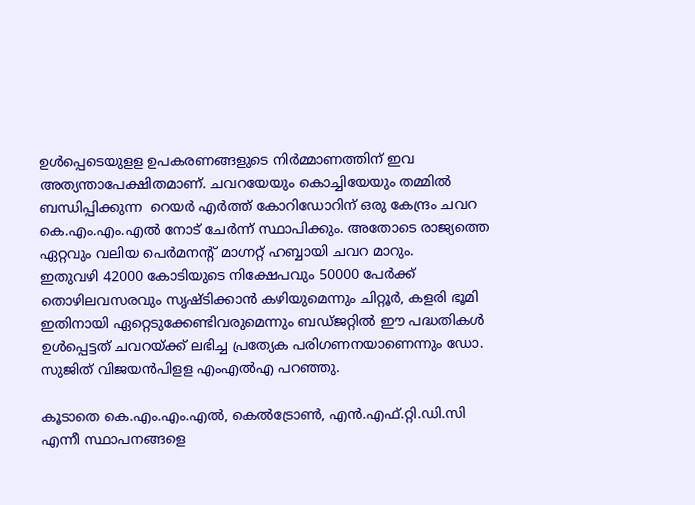ഉള്‍പ്പെടെയുളള ഉപകരണങ്ങളുടെ നിര്‍മ്മാണത്തിന് ഇവ അത്യന്താപേക്ഷിതമാണ്. ചവറയേയും കൊച്ചിയേയും തമ്മില്‍ ബന്ധിപ്പിക്കുന്ന  റെയര്‍ എര്‍ത്ത് കോറിഡോറിന് ഒരു കേന്ദ്രം ചവറ കെ.എം.എം.എല്‍ നോട് ചേര്‍ന്ന് സ്ഥാപിക്കും. അതോടെ രാജ്യത്തെ ഏറ്റവും വലിയ പെര്‍മനന്‍റ് മാഗ്നറ്റ് ഹബ്ബായി ചവറ മാറും.
ഇതുവഴി 42000 കോടിയുടെ നിക്ഷേപവും 50000 പേര്‍ക്ക് തൊഴിലവസരവും സൃഷ്ടിക്കാന്‍ കഴിയുമെന്നും ചിറ്റൂര്‍, കളരി ഭൂമി ഇതിനായി ഏറ്റെടുക്കേണ്ടിവരുമെന്നും ബഡ്ജറ്റില്‍ ഈ പദ്ധതികള്‍ ഉള്‍പ്പെട്ടത് ചവറയ്ക്ക് ലഭിച്ച പ്രത്യേക പരിഗണനയാണെന്നും ഡോ. സുജിത് വിജയന്‍പിളള എംഎല്‍എ പറഞ്ഞു.

കൂടാതെ കെ.എം.എം.എല്‍, കെല്‍ട്രോണ്‍, എന്‍.എഫ്.റ്റി.ഡി.സി എന്നീ സ്ഥാപനങ്ങളെ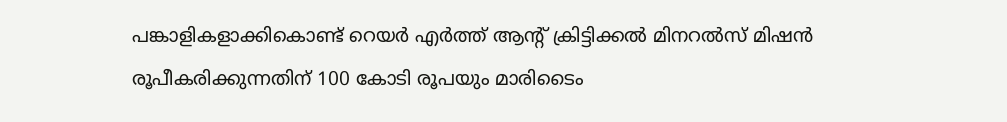പങ്കാളികളാക്കികൊണ്ട് റെയര്‍ എര്‍ത്ത് ആന്‍റ് ക്രിട്ടിക്കല്‍ മിനറല്‍സ് മിഷന്‍ രൂപീകരിക്കുന്നതിന് 100 കോടി രൂപയും മാരിടൈം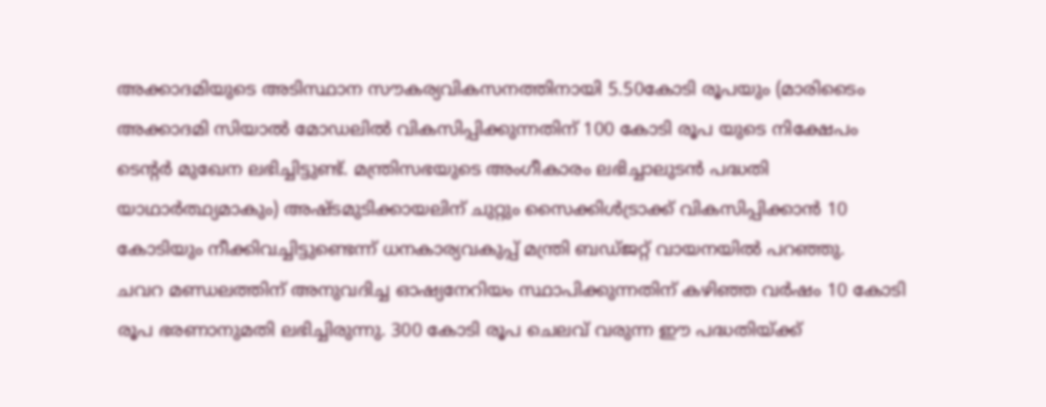അക്കാദമിയുടെ അടിസ്ഥാന സൗകര്യവികസനത്തിനായി 5.50കോടി രൂപയും (മാരിടൈം അക്കാദമി സിയാല്‍ മോഡലില്‍ വികസിപ്പിക്കുന്നതിന് 100 കോടി രൂപ യുടെ നിക്ഷേപം ടെന്‍റര്‍ മുഖേന ലഭിച്ചിട്ടുണ്ട്. മന്ത്രിസഭയുടെ അംഗീകാരം ലഭിച്ചാലുടന്‍ പദ്ധതി യാഥാര്‍ത്ഥ്യമാകും) അഷ്ടമുടിക്കായലിന് ചുറ്റും സൈക്കിള്‍ട്രാക്ക് വികസിപ്പിക്കാന്‍ 10 കോടിയും നീക്കിവച്ചിട്ടുണ്ടെന്ന് ധനകാര്യവകുപ്പ് മന്ത്രി ബഡ്ജറ്റ് വായനയില്‍ പറഞ്ഞു.
ചവറ മണ്ഡലത്തിന് അനുവദിച്ച ഓഷ്യനേറിയം സ്ഥാപിക്കുന്നതിന് കഴിഞ്ഞ വര്‍ഷം 10 കോടി രൂപ ഭരണാനുമതി ലഭിച്ചിരുന്നു. 300 കോടി രൂപ ചെലവ് വരുന്ന ഈ പദ്ധതിയ്ക്ക്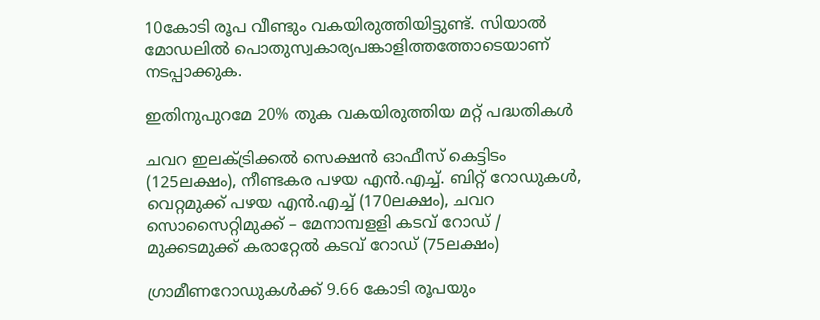10കോടി രൂപ വീണ്ടും വകയിരുത്തിയിട്ടുണ്ട്. സിയാല്‍ മോഡലില്‍ പൊതുസ്വകാര്യപങ്കാളിത്തത്തോടെയാണ് നടപ്പാക്കുക.

ഇതിനുപുറമേ 20% തുക വകയിരുത്തിയ മറ്റ് പദ്ധതികള്‍

ചവറ ഇലക്ട്രിക്കല്‍ സെക്ഷന്‍ ഓഫീസ് കെട്ടിടം (125ലക്ഷം), നീണ്ടകര പഴയ എന്‍.എച്ച്. ബിറ്റ് റോഡുകള്‍, വെറ്റമുക്ക് പഴയ എന്‍.എച്ച് (170ലക്ഷം), ചവറ സൊസൈറ്റിമുക്ക് – മേനാമ്പളളി കടവ് റോഡ് / മുക്കടമുക്ക് കരാറ്റേല്‍ കടവ് റോഡ് (75ലക്ഷം)

ഗ്രാമീണറോഡുകള്‍ക്ക് 9.66 കോടി രൂപയും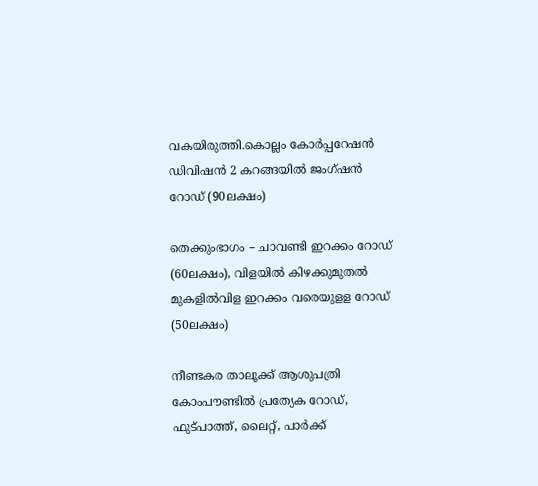വകയിരുത്തി.കൊല്ലം കോര്‍പ്പറേഷന്‍ ഡിവിഷന്‍ 2 കറങ്ങയില്‍ ജംഗ്ഷന്‍ റോഡ് (90ലക്ഷം)

തെക്കുംഭാഗം – ചാവണ്ടി ഇറക്കം റോഡ് (60ലക്ഷം), വിളയില്‍ കിഴക്കുമുതല്‍ മുകളില്‍വിള ഇറക്കം വരെയുളള റോഡ് (50ലക്ഷം)

നീണ്ടകര താലൂക്ക് ആശുപത്രി കോംപൗണ്ടില്‍ പ്രത്യേക റോഡ്, ഫുട്പാത്ത്, ലൈറ്റ്, പാര്‍ക്ക്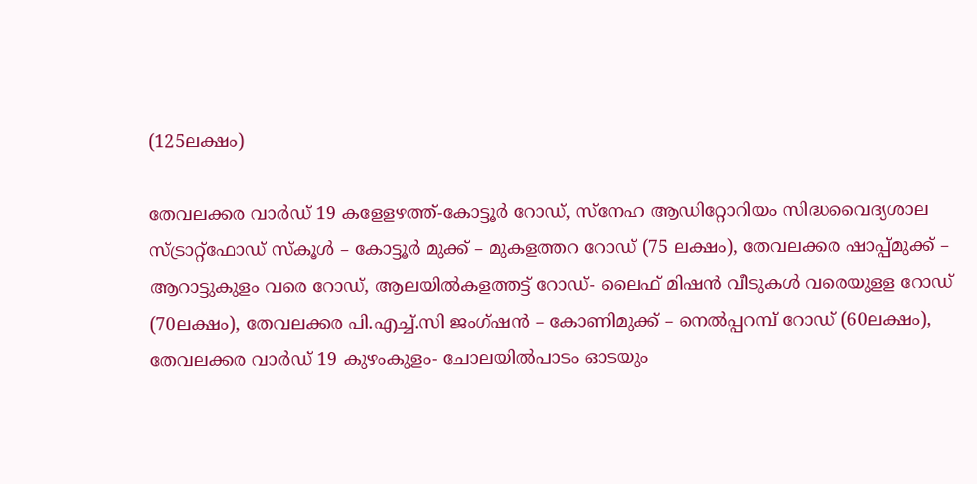(125ലക്ഷം)

തേവലക്കര വാര്‍ഡ് 19 കളേളഴത്ത്-കോട്ടൂര്‍ റോഡ്, സ്നേഹ ആഡിറ്റോറിയം സിദ്ധവൈദ്യശാല സ്ട്രാറ്റ്ഫോഡ് സ്കൂള്‍ – കോട്ടൂര്‍ മുക്ക് – മുകളത്തറ റോഡ് (75 ലക്ഷം), തേവലക്കര ഷാപ്പ്മുക്ക് – ആറാട്ടുകുളം വരെ റോഡ്, ആലയില്‍കളത്തട്ട് റോഡ്- ലൈഫ് മിഷന്‍ വീടുകള്‍ വരെയുളള റോഡ് (70ലക്ഷം), തേവലക്കര പി.എച്ച്.സി ജംഗ്ഷന്‍ – കോണിമുക്ക് – നെല്‍പ്പറമ്പ് റോഡ് (60ലക്ഷം), തേവലക്കര വാര്‍ഡ് 19 കുഴംകുളം- ചോലയില്‍പാടം ഓടയും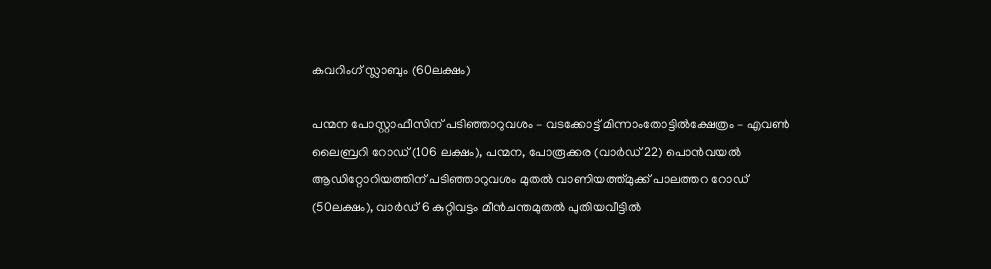കവറിംഗ് സ്ലാബും (60ലക്ഷം)

പന്മന പോസ്റ്റാഫീസിന് പടിഞ്ഞാറുവശം – വടക്കോട്ട് മിന്നാംതോട്ടില്‍ക്ഷേത്രം – എവണ്‍ ലൈബ്രറി റോഡ് (106 ലക്ഷം), പന്മന, പോരൂക്കര (വാര്‍ഡ് 22) പൊന്‍വയല്‍ ആഡിറ്റോറിയത്തിന് പടിഞ്ഞാറുവശം മുതല്‍ വാണിയത്ത്മുക്ക് പാലത്തറ റോഡ് (50ലക്ഷം), വാര്‍ഡ് 6 കുറ്റിവട്ടം മീന്‍ചന്തമുതല്‍ പുതിയവീട്ടില്‍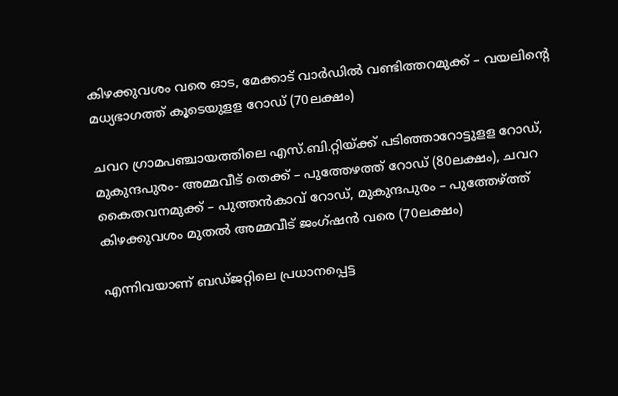കിഴക്കുവശം വരെ ഓട, മേക്കാട് വാര്‍ഡില്‍ വണ്ടിത്തറമുക്ക് – വയലിന്‍റെ മധ്യഭാഗത്ത് കൂടെയുളള റോഡ് (70ലക്ഷം)

ചവറ ഗ്രാമപഞ്ചായത്തിലെ എസ്.ബി.റ്റിയ്ക്ക് പടിഞ്ഞാറോട്ടുളള റോഡ്, മുകുന്ദപുരം- അമ്മവീട് തെക്ക് – പുത്തേഴത്ത് റോഡ് (80ലക്ഷം), ചവറ കൈതവനമുക്ക് – പുത്തന്‍കാവ് റോഡ്, മുകുന്ദപുരം – പുത്തേഴ്ത്ത് കിഴക്കുവശം മുതല്‍ അമ്മവീട് ജംഗ്ഷന്‍ വരെ (70ലക്ഷം)

എന്നിവയാണ് ബഡ്ജറ്റിലെ പ്രധാനപ്പെട്ട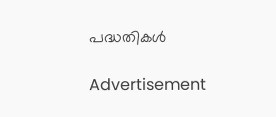പദ്ധതികള്‍

Advertisement